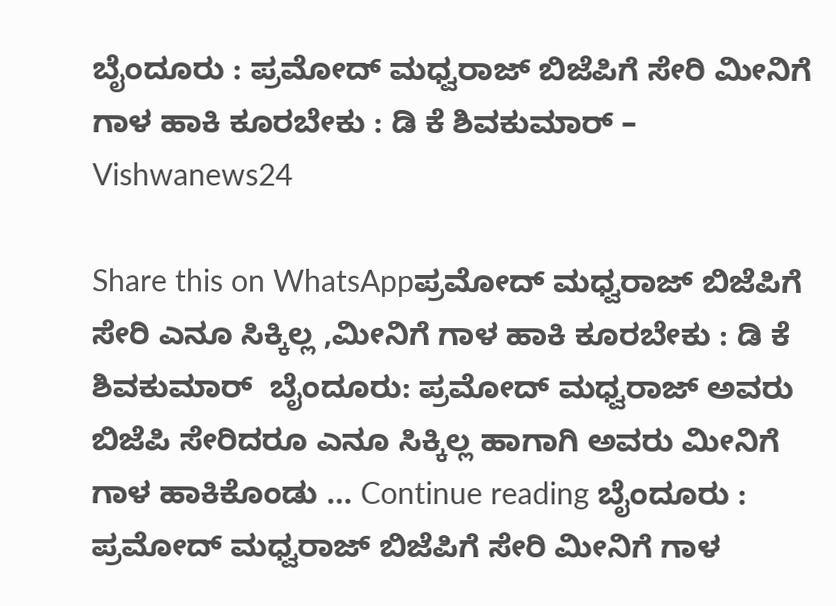ಬೈಂದೂರು : ಪ್ರಮೋದ್ ಮಧ್ವರಾಜ್ ಬಿಜೆಪಿಗೆ ಸೇರಿ ಮೀನಿಗೆ ಗಾಳ ಹಾಕಿ ಕೂರಬೇಕು : ಡಿ ಕೆ ಶಿವಕುಮಾರ್ – Vishwanews24

Share this on WhatsAppಪ್ರಮೋದ್ ಮಧ್ವರಾಜ್ ಬಿಜೆಪಿಗೆ ಸೇರಿ ಎನೂ ಸಿಕ್ಕಿಲ್ಲ ,ಮೀನಿಗೆ ಗಾಳ ಹಾಕಿ ಕೂರಬೇಕು : ಡಿ ಕೆ ಶಿವಕುಮಾರ್  ಬೈಂದೂರು: ಪ್ರಮೋದ್ ಮಧ್ವರಾಜ್ ಅವರು ಬಿಜೆಪಿ ಸೇರಿದರೂ ಎನೂ ಸಿಕ್ಕಿಲ್ಲ ಹಾಗಾಗಿ ಅವರು ಮೀನಿಗೆ ಗಾಳ ಹಾಕಿಕೊಂಡು … Continue reading ಬೈಂದೂರು : ಪ್ರಮೋದ್ ಮಧ್ವರಾಜ್ ಬಿಜೆಪಿಗೆ ಸೇರಿ ಮೀನಿಗೆ ಗಾಳ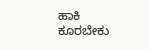ಹಾಕಿ ಕೂರಬೇಕು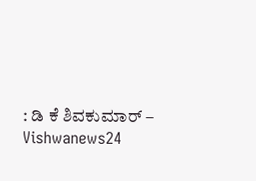: ಡಿ ಕೆ ಶಿವಕುಮಾರ್ – Vishwanews24